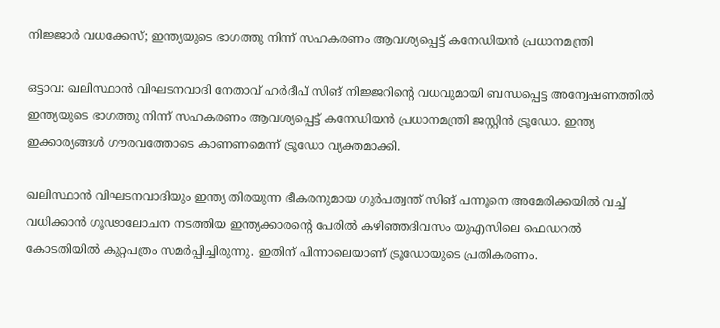നിജ്ജാർ വധക്കേസ്; ഇന്ത്യയുടെ ഭാഗത്തു നിന്ന് സഹകരണം ആവശ്യപ്പെട്ട് കനേഡിയൻ പ്രധാനമന്ത്രി

ഒട്ടാവ: ഖലിസ്ഥാൻ വിഘടനവാദി നേതാവ് ഹർദീപ് സിങ് നിജ്ജറിന്റെ വധവുമായി ബന്ധപ്പെട്ട അന്വേഷണത്തിൽ ഇന്ത്യയുടെ ഭാഗത്തു നിന്ന് സഹകരണം ആവശ്യപ്പെട്ട് കനേഡിയൻ പ്രധാനമന്ത്രി ജസ്റ്റിൻ ട്രൂഡോ. ഇന്ത്യ ഇക്കാര്യങ്ങൾ ഗൗരവത്തോടെ കാണണമെന്ന് ട്രൂഡോ വ്യക്തമാക്കി.

ഖലിസ്ഥാൻ വിഘടനവാദിയും ഇന്ത്യ തിരയുന്ന ഭീകരനുമായ ഗുർപത്വന്ത് സിങ് പന്നൂനെ അമേരിക്കയിൽ വച്ച് വധിക്കാൻ ഗൂഢാലോചന നടത്തിയ ഇന്ത്യക്കാരന്റെ പേരിൽ കഴിഞ്ഞദിവസം യുഎസിലെ ഫെഡറൽ കോടതിയിൽ കുറ്റപത്രം സമർപ്പിച്ചിരുന്നു. ഇതിന് പിന്നാലെയാണ് ട്രൂഡോയുടെ പ്രതികരണം.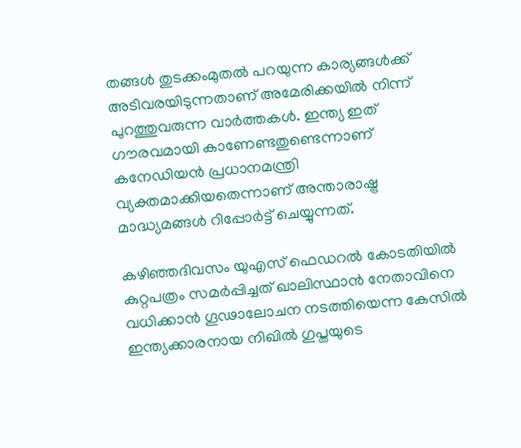തങ്ങൾ തുടക്കംമുതൽ പറയുന്ന കാര്യങ്ങൾക്ക് അടിവരയിടുന്നതാണ് അമേരിക്കയിൽ നിന്ന് പുറത്തുവരുന്ന വാർത്തകൾ. ഇന്ത്യ ഇത് ഗൗരവമായി കാണേണ്ടതുണ്ടെന്നാണ് കനേഡിയൻ പ്രധാനമന്ത്രി വ്യക്തമാക്കിയതെന്നാണ് അന്താരാഷ്ട്ര മാദ്ധ്യമങ്ങൾ റിപ്പോർട്ട് ചെയ്യുന്നത്.

കഴിഞ്ഞദിവസം യുഎസ് ഫെഡറൽ കോടതിയിൽ കുറ്റപത്രം സമർപ്പിച്ചത് ഖാലിസ്ഥാൻ നേതാവിനെ വധിക്കാൻ ഗൂഢാലോചന നടത്തിയെന്ന കേസിൽ ഇന്ത്യക്കാരനായ നിഖിൽ ഗുപ്തയുടെ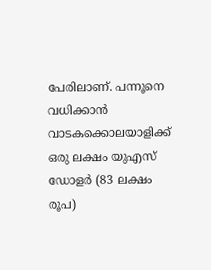പേരിലാണ്. പന്നൂനെ വധിക്കാൻ വാടകക്കൊലയാളിക്ക് ഒരു ലക്ഷം യുഎസ് ഡോളർ (83 ലക്ഷം രൂപ)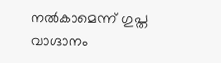നൽകാമെന്ന് ഗുപ്ത വാഗ്ദാനം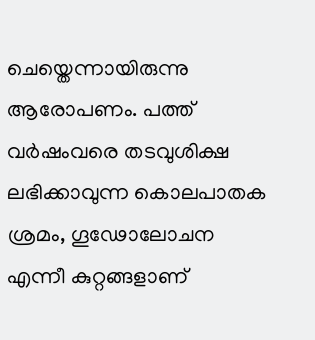ചെയ്തെന്നായിരുന്നു ആരോപണം. പത്ത് വർഷംവരെ തടവുശിക്ഷ ലഭിക്കാവുന്ന കൊലപാതക ശ്രമം, ഗൂഢോലോചന എന്നീ കുറ്റങ്ങളാണ്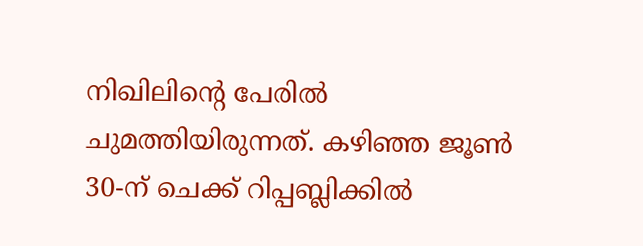നിഖിലിന്റെ പേരിൽ ചുമത്തിയിരുന്നത്. കഴിഞ്ഞ ജൂൺ 30-ന് ചെക്ക് റിപ്പബ്ലിക്കിൽ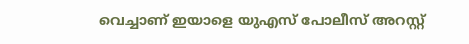വെച്ചാണ് ഇയാളെ യുഎസ് പോലീസ് അറസ്റ്റ്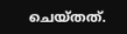ചെയ്തത്.